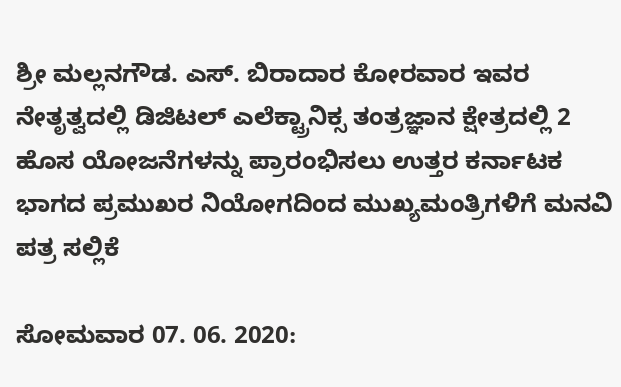ಶ್ರೀ ಮಲ್ಲನಗೌಡ. ಎಸ್. ಬಿರಾದಾರ ಕೋರವಾರ ಇವರ ನೇತೃತ್ವದಲ್ಲಿ ಡಿಜಿಟಲ್ ಎಲೆಕ್ಟ್ರಾನಿಕ್ಸ ತಂತ್ರಜ್ಞಾನ ಕ್ಷೇತ್ರದಲ್ಲಿ 2 ಹೊಸ ಯೋಜನೆಗಳನ್ನು ಪ್ರಾರಂಭಿಸಲು ಉತ್ತರ ಕರ್ನಾಟಕ ಭಾಗದ ಪ್ರಮುಖರ ನಿಯೋಗದಿಂದ ಮುಖ್ಯಮಂತ್ರಿಗಳಿಗೆ ಮನವಿ ಪತ್ರ ಸಲ್ಲಿಕೆ

ಸೋಮವಾರ 07. 06. 2020: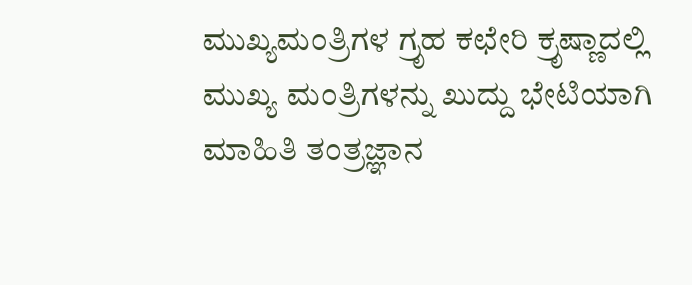ಮುಖ್ಯಮಂತ್ರಿಗಳ ಗ್ರೃಹ ಕಛೇರಿ ಕ್ರೃಷ್ಣಾದಲ್ಲಿ ಮುಖ್ಯ ಮಂತ್ರಿಗಳನ್ನು ಖುದ್ದು ಭೇಟಿಯಾಗಿ ಮಾಹಿತಿ ತಂತ್ರಜ್ಞಾನ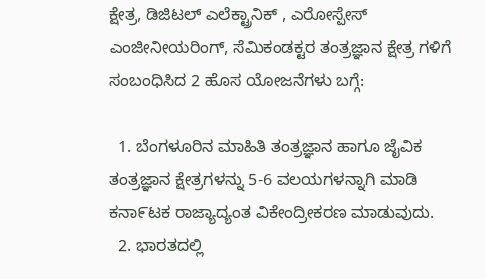ಕ್ಷೇತ್ರ, ಡಿಜಿಟಲ್ ಎಲೆಕ್ಟ್ರಾನಿಕ್ , ಎರೋಸ್ಪೇಸ್ ಎಂಜೀನೀಯರಿಂಗ್, ಸೆಮಿಕಂಡಕ್ಟರ ತಂತ್ರಜ್ಞಾನ ಕ್ಷೇತ್ರ ಗಳಿಗೆ ಸಂಬಂಧಿಸಿದ 2 ಹೊಸ ಯೋಜನೆಗಳು ಬಗ್ಗೆ:

  1. ಬೆಂಗಳೂರಿನ ಮಾಹಿತಿ ತಂತ್ರಜ್ಞಾನ ಹಾಗೂ ಜೈವಿಕ ತಂತ್ರಜ್ಞಾನ ಕ್ಷೇತ್ರಗಳನ್ನು 5-6 ವಲಯಗಳನ್ನಾಗಿ ಮಾಡಿ ಕನಾ೯ಟಕ ರಾಜ್ಯಾದ್ಯಂತ ವಿಕೇಂದ್ರೀಕರಣ ಮಾಡುವುದು.
  2. ಭಾರತದಲ್ಲಿ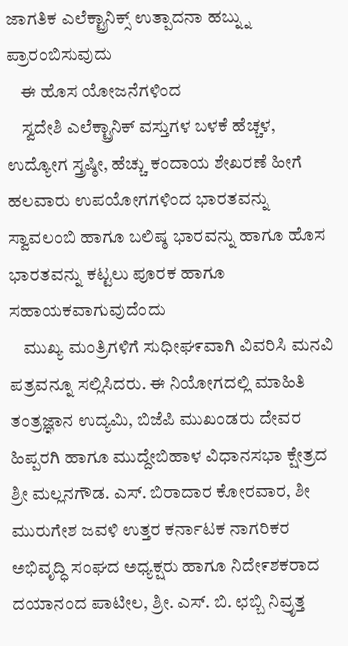ಜಾಗತಿಕ ಎಲೆಕ್ಟ್ರಾನಿಕ್ಸ್ ಉತ್ಪಾದನಾ ಹಬ್ನ್ನು ಪ್ರಾರಂಬಿಸುವುದು
    ಈ ಹೊಸ ಯೋಜನೆಗಳಿಂದ
    ಸ್ವದೇಶಿ ಎಲೆಕ್ಟ್ರಾನಿಕ್ ವಸ್ತುಗಳ ಬಳಕೆ ಹೆಚ್ಚಳ, ಉದ್ಯೋಗ ಸ್ತ್ರಷ್ಠೀ, ಹೆಚ್ಚು ಕಂದಾಯ ಶೇಖರಣೆ ಹೀಗೆ ಹಲವಾರು ಉಪಯೋಗಗಳಿಂದ ಭಾರತವನ್ನು ಸ್ವಾವಲಂಬಿ ಹಾಗೂ ಬಲಿಷ್ಠ ಭಾರವನ್ನು ಹಾಗೂ ಹೊಸ ಭಾರತವನ್ನು ಕಟ್ಟಲು ಪೂರಕ ಹಾಗೂ ಸಹಾಯಕವಾಗುವುದೆಂದು
    ಮುಖ್ಯ ಮಂತ್ರಿಗಳಿಗೆ ಸುಧೀಘ೯ವಾಗಿ ವಿವರಿಸಿ ಮನವಿ ಪತ್ರವನ್ನೂ ಸಲ್ಲಿಸಿದರು. ಈ ನಿಯೋಗದಲ್ಲಿ ಮಾಹಿತಿ ತಂತ್ರಜ್ಞಾನ ಉದ್ಯಮಿ, ಬಿಜೆಪಿ ಮುಖಂಡರು ದೇವರ ಹಿಪ್ಪರಗಿ ಹಾಗೂ ಮುದ್ದೇಬಿಹಾಳ ವಿಧಾನಸಭಾ ಕ್ಷೇತ್ರದ ಶ್ರೀ ಮಲ್ಲನಗೌಡ. ಎಸ್. ಬಿರಾದಾರ ಕೋರವಾರ, ಶೀ ಮುರುಗೇಶ ಜವಳಿ ಉತ್ತರ ಕರ್ನಾಟಕ ನಾಗರಿಕರ ಅಭಿವೃದ್ಧಿ ಸಂಘದ ಅಧ್ಯಕ್ಷರು ಹಾಗೂ ನಿದೇ೯ಶಕರಾದ ದಯಾನಂದ ಪಾಟೀಲ, ಶ್ರೀ. ಎಸ್. ಬಿ. ಛಬ್ಬಿ ನಿವ್ರೃತ್ತ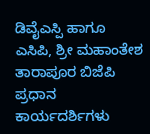ಡಿವೈಎಸ್ಪಿ ಹಾಗೂ ಎಸಿಪಿ, ಶ್ರೀ ಮಹಾಂತೇಶ ತಾರಾಪೂರ ಬಿಜೆಪಿ ಪ್ರಧಾನ ಕಾರ್ಯದರ್ಶಿಗಳು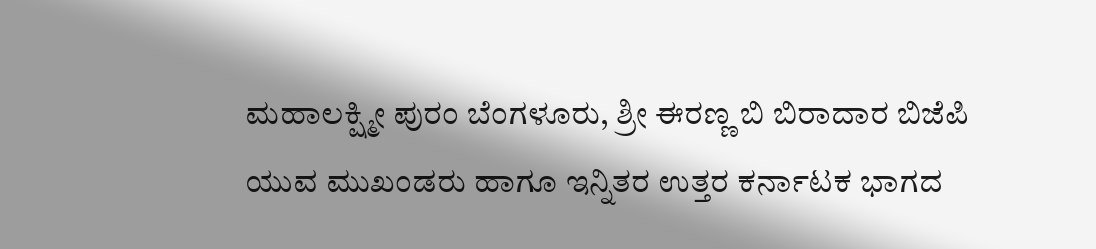ಮಹಾಲಕ್ಷ್ಮೀ ಪುರಂ ಬೆಂಗಳೂರು, ಶ್ರೀ ಈರಣ್ಣ ಬಿ ಬಿರಾದಾರ ಬಿಜೆಪಿ ಯುವ ಮುಖಂಡರು ಹಾಗೂ ಇನ್ನಿತರ ಉತ್ತರ ಕರ್ನಾಟಕ ಭಾಗದ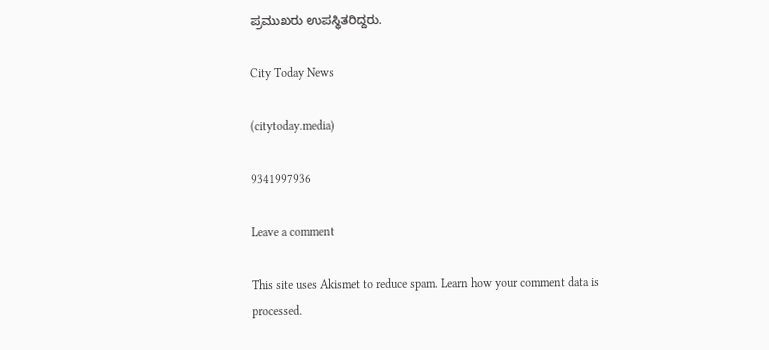ಪ್ರಮುಖರು ಉಪಸ್ಥಿತರಿದ್ದರು.

City Today News

(citytoday.media)

9341997936

Leave a comment

This site uses Akismet to reduce spam. Learn how your comment data is processed.